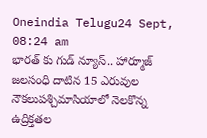Oneindia Telugu24 Sept, 08:24 am
భారత్ కు గుడ్ న్యూస్.. హార్మూజ్ జలసంధి దాటిన 15 ఎరువుల నౌకలుపశ్చిమాసియాలో నెలకొన్న ఉద్రిక్తతల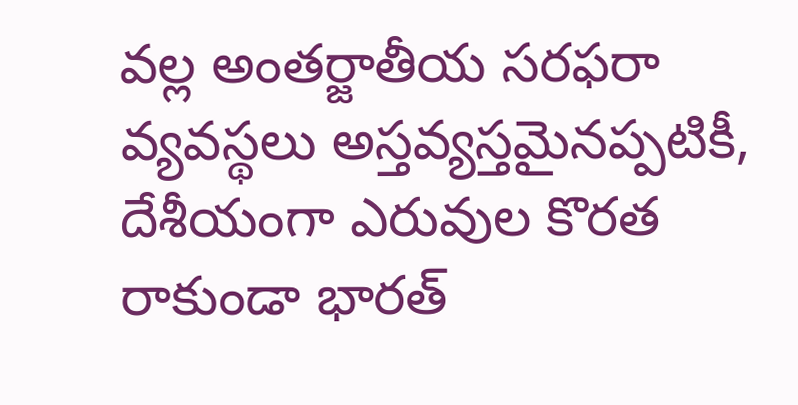వల్ల అంతర్జాతీయ సరఫరా వ్యవస్థలు అస్తవ్యస్తమైనప్పటికీ, దేశీయంగా ఎరువుల కొరత రాకుండా భారత్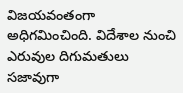విజయవంతంగా అధిగమించింది. విదేశాల నుంచి ఎరువుల దిగుమతులు సజావుగా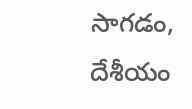సాగడం, దేశీయం